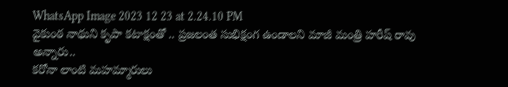WhatsApp Image 2023 12 23 at 2.24.10 PM
వైకుంఠ నాథుని కృపా కటాక్షంతో .. ప్రజలంత సుభిక్షంగ ఉండాలని మాజీ మంత్రి హరీష్ రావు అన్నారు..
కరోనా లాంటి మహమ్మారులు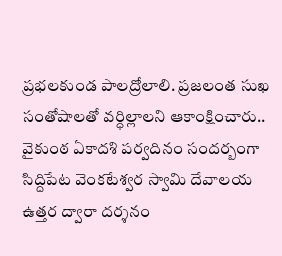ప్రభలకుండ పాలద్రోలాలి. ప్రజలంత సుఖ సంతోషాలతో వర్ధిల్లాలని ఆకాంక్షించారు..
వైకుంఠ ఏకాదశి పర్వదినం సందర్బంగా సిద్దిపేట వెంకటేశ్వర స్వామి దేవాలయ ఉత్తర ద్వారా దర్శనం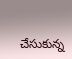చేసుకున్న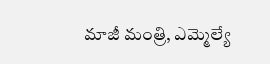మాజీ మంత్రి, ఎమ్మెల్యే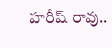హరీష్ రావు..